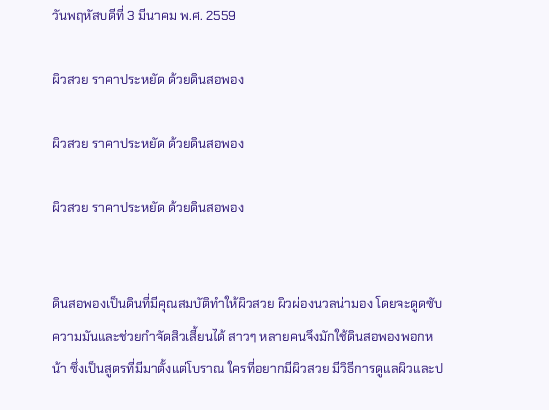วันพฤหัสบดีที่ 3 มีนาคม พ.ศ. 2559

ผิวสวย ราคาประหยัด ด้วยดินสอพอง

ผิวสวย ราคาประหยัด ด้วยดินสอพอง

ผิวสวย ราคาประหยัด ด้วยดินสอพอง


ดินสอพองเป็นดินที่มีคุณสมบัติทำให้ผิวสวย ผิวผ่องนวลน่ามอง โดยจะดูดซับความมันและช่วยกำจัดสิวเสี้ยนได้ สาวๆ หลายคนจึงมักใช้ดินสอพองพอกหน้า ซึ่งเป็นสูตรที่มีมาตั้งแต่โบราณ ใครที่อยากมีผิวสวย มีวิธีการดูแลผิวและป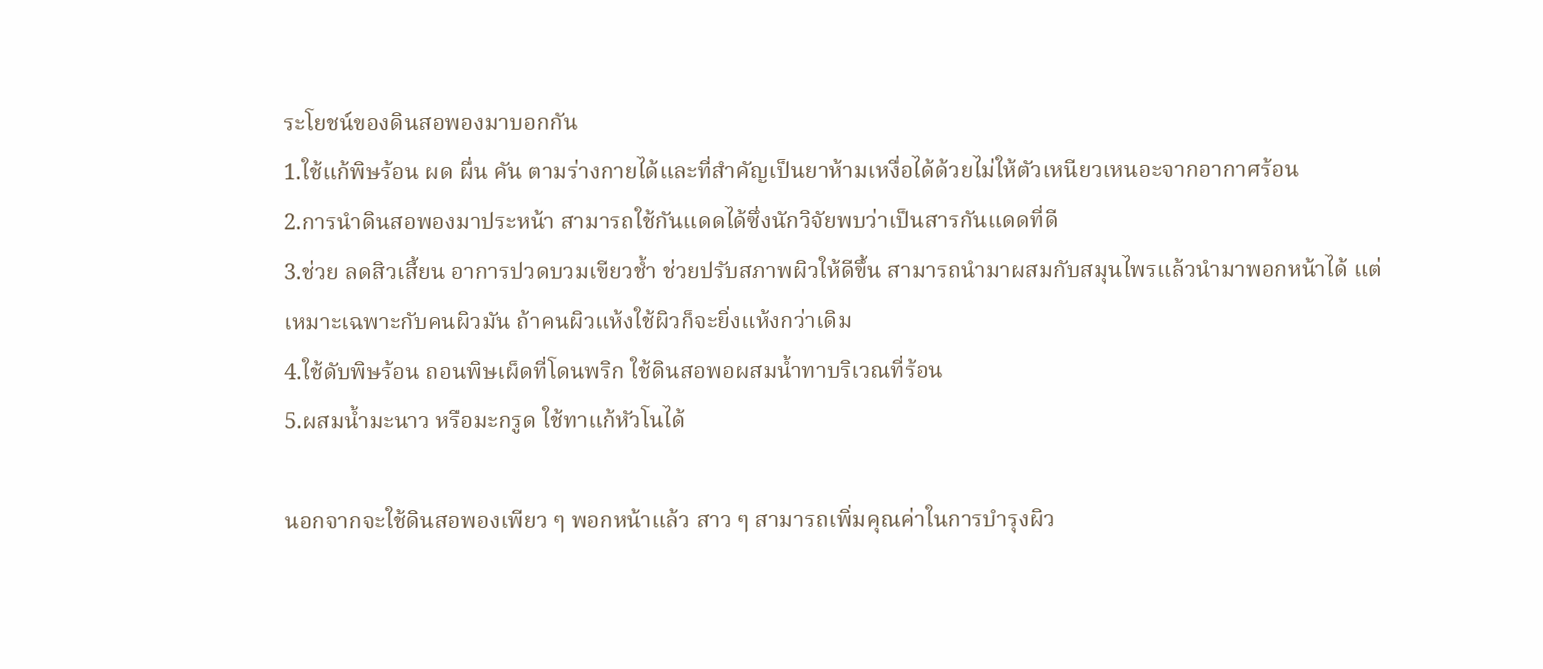ระโยชน์ของดินสอพองมาบอกกัน
1.ใช้แก้พิษร้อน ผด ผื่น คัน ตามร่างกายได้และที่สำคัญเป็นยาห้ามเหงื่อได้ด้วยไม่ให้ตัวเหนียวเหนอะจากอากาศร้อน
2.การนำดินสอพองมาประหน้า สามารถใช้กันแดดได้ซึ่งนักวิจัยพบว่าเป็นสารกันแดดที่ดี
3.ช่วย ลดสิวเสี้ยน อาการปวดบวมเขียวช้ำ ช่วยปรับสภาพผิวให้ดีขึ้น สามารถนำมาผสมกับสมุนไพรแล้วนำมาพอกหน้าได้ แต่เหมาะเฉพาะกับคนผิวมัน ถ้าคนผิวแห้งใช้ผิวก็จะยิ่งแห้งกว่าเดิม
4.ใช้ดับพิษร้อน ถอนพิษเผ็ดที่โดนพริก ใช้ดินสอพอผสมน้ำทาบริเวณที่ร้อน
5.ผสมน้ำมะนาว หรือมะกรูด ใช้ทาแก้หัวโนได้

นอกจากจะใช้ดินสอพองเพียว ๆ พอกหน้าแล้ว สาว ๆ สามารถเพิ่มคุณค่าในการบำรุงผิว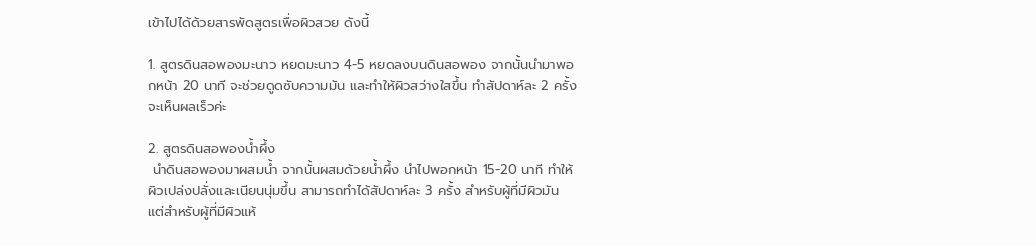เข้าไปได้ด้วยสารพัดสูตรเพื่อผิวสวย ดังนี้

1. สูตรดินสอพองมะนาว หยดมะนาว 4-5 หยดลงบนดินสอพอง จากนั้นนำมาพอกหน้า 20 นาที จะช่วยดูดซับความมัน และทำให้ผิวสว่างใสขึ้น ทำสัปดาห์ละ 2 ครั้ง จะเห็นผลเร็วค่ะ

2. สูตรดินสอพองน้ำผึ้ง
 นำดินสอพองมาผสมน้ำ จากนั้นผสมด้วยน้ำผึ้ง นำไปพอกหน้า 15-20 นาที ทำให้ผิวเปล่งปลั่งและเนียนนุ่มขึ้น สามารถทำได้สัปดาห์ละ 3 ครั้ง สำหรับผู้ที่มีผิวมัน แต่สำหรับผู้ที่มีผิวแห้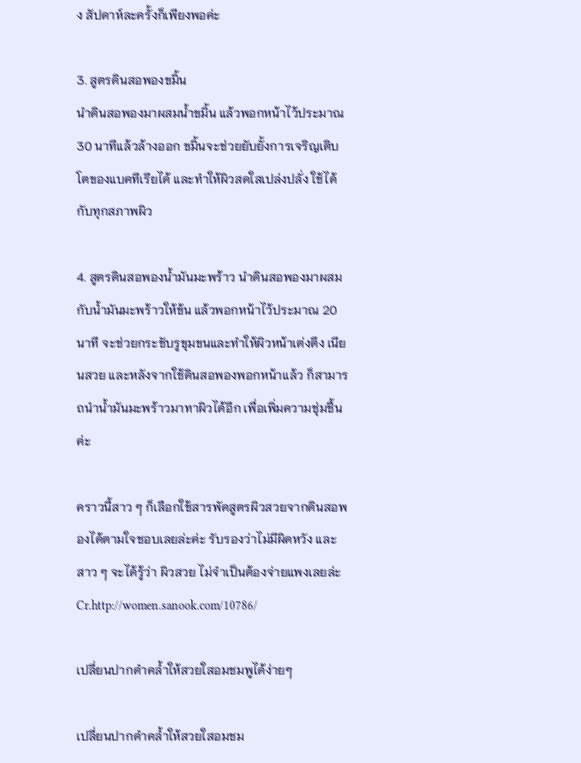ง สัปดาห์ละครั้งก็เพียงพอค่ะ

3. สูตรดินสอพองขมิ้น
นำดินสอพองมาผสมน้ำขมิ้น แล้วพอกหน้าไว้ประมาณ 30 นาทีแล้วล้างออก ขมิ้นจะช่วยยับยั้งการเจริญเติบโตของแบคทีเรียได้ และทำให้ผิวสดใสเปล่งปลั่ง ใช้ได้กับทุกสภาพผิว

4. สูตรดินสอพองน้ำมันมะพร้าว นำดินสอพองมาผสมกับน้ำมันมะพร้าวให้ข้น แล้วพอกหน้าไว้ประมาณ 20 นาที จะช่วยกระชับรูขุมขนและทำให้ผิวหน้าเต่งตึง เนียนสวย และหลังจากใช้ดินสอพองพอกหน้าแล้ว ก็สามารถนำน้ำมันมะพร้าวมาทาผิวได้อีก เพื่อเพิ่มความชุ่มชื้นค่ะ

คราวนี้สาว ๆ ก็เลือกใช้สารพัดสูตรผิวสวยจากดินสอพองได้ตามใจชอบเลยล่ะค่ะ รับรองว่าไม่มีผิดหวัง และสาว ๆ จะได้รู้ว่า ผิวสวย ไม่จำเป็นต้องจ่ายแพงเลยล่ะ
Cr.http://women.sanook.com/10786/

เปลี่ยนปากดำคล้ำให้สวยใสอมชมพูได้ง่ายๆ

เปลี่ยนปากดำคล้ำให้สวยใสอมชม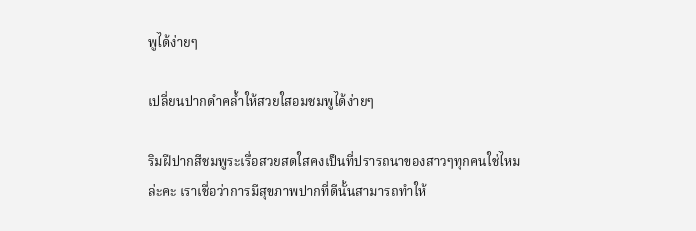พูได้ง่ายๆ

เปลี่ยนปากดำคล้ำให้สวยใสอมชมพูได้ง่ายๆ

ริมฝีปากสีชมพูระเรื่อสวยสดใสคงเป็นที่ปรารถนาของสาวๆทุกคนใช่ไหมล่ะคะ เราเชื่อว่าการมีสุขภาพปากที่ดีนั้นสามารถทำให้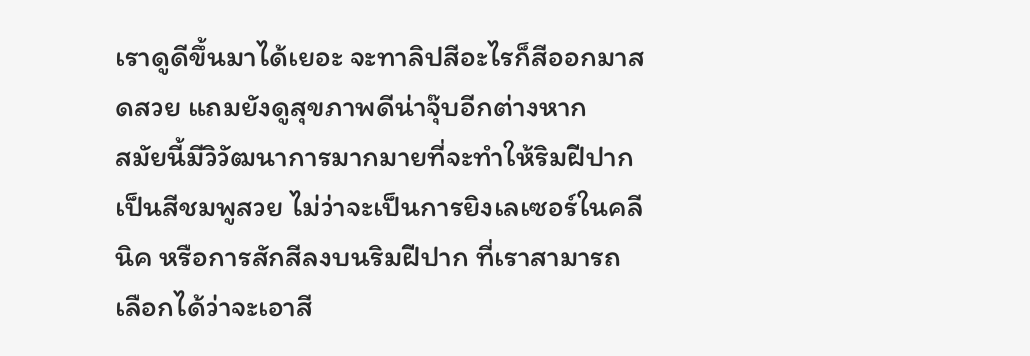เราดูดีขึ้นมาได้เยอะ จะทาลิปสีอะไรก็สีออกมาสดสวย แถมยังดูสุขภาพดีน่าจุ๊บอีกต่างหาก
สมัยนี้มีวิวัฒนาการมากมายที่จะทำให้ริมฝีปากเป็นสีชมพูสวย ไม่ว่าจะเป็นการยิงเลเซอร์ในคลีนิค หรือการสักสีลงบนริมฝีปาก ที่เราสามารถเลือกได้ว่าจะเอาสี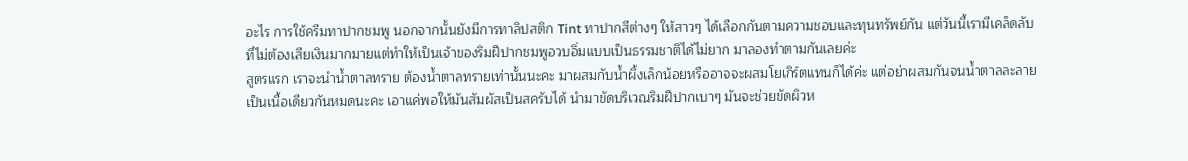อะไร การใช้ครีมทาปากชมพู นอกจากนั้นยังมีการทาลิปสติก Tint ทาปากสีต่างๆ ให้สาวๆ ได้เลือกกันตามความชอบและทุนทรัพย์กัน แต่วันนี้เรามีเคล็ดลับที่ไม่ต้องเสียเงินมากมายแต่ทำให้เป็นเจ้าของริมฝีปากชมพูอวบอิ่มแบบเป็นธรรมชาติได้ไม่ยาก มาลองทำตามกันเลยค่ะ
สูตรแรก เราจะนำน้ำตาลทราย ต้องน้ำตาลทรายเท่านั้นนะคะ มาผสมกับน้ำผึ้งเล็กน้อยหรืออาจจะผสมโยเกิร์ตแทนก็ได้ค่ะ แต่อย่าผสมกันจนน้ำตาลละลายเป็นเนื้อเดียวกันหมดนะคะ เอาแค่พอให้มันสัมผัสเป็นสครับได้ นำมาขัดบริเวณริมฝีปากเบาๆ มันจะช่วยขัดผิวห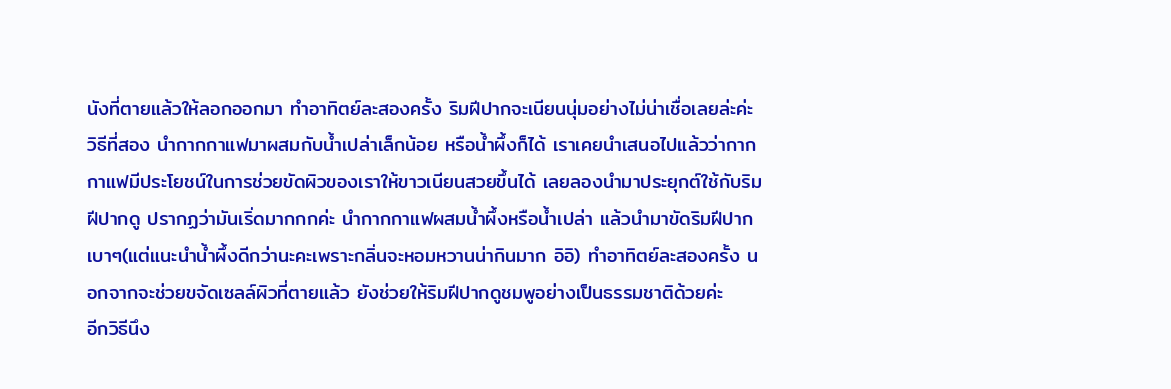นังที่ตายแล้วให้ลอกออกมา ทำอาทิตย์ละสองครั้ง ริมฝีปากจะเนียนนุ่มอย่างไม่น่าเชื่อเลยล่ะค่ะ
วิธีที่สอง นำกากกาแฟมาผสมกับน้ำเปล่าเล็กน้อย หรือน้ำผึ้งก็ได้ เราเคยนำเสนอไปแล้วว่ากากกาแฟมีประโยชน์ในการช่วยขัดผิวของเราให้ขาวเนียนสวยขึ้นได้ เลยลองนำมาประยุกต์ใช้กับริมฝีปากดู ปรากฏว่ามันเริ่ดมากกกค่ะ นำกากกาแฟผสมน้ำผึ้งหรือน้ำเปล่า แล้วนำมาขัดริมฝีปากเบาๆ(แต่แนะนำน้ำผึ้งดีกว่านะคะเพราะกลิ่นจะหอมหวานน่ากินมาก อิอิ) ทำอาทิตย์ละสองครั้ง นอกจากจะช่วยขจัดเซลล์ผิวที่ตายแล้ว ยังช่วยให้ริมฝีปากดูชมพูอย่างเป็นธรรมชาติด้วยค่ะ
อีกวิธีนึง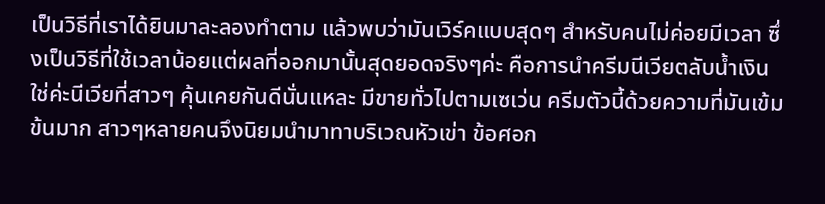เป็นวิธีที่เราได้ยินมาละลองทำตาม แล้วพบว่ามันเวิร์คแบบสุดๆ สำหรับคนไม่ค่อยมีเวลา ซึ่งเป็นวิธีที่ใช้เวลาน้อยแต่ผลที่ออกมานั้นสุดยอดจริงๆค่ะ คือการนำครีมนีเวียตลับน้ำเงิน ใช่ค่ะนีเวียที่สาวๆ คุ้นเคยกันดีนั่นแหละ มีขายทั่วไปตามเซเว่น ครีมตัวนี้ด้วยความที่มันเข้มข้นมาก สาวๆหลายคนจึงนิยมนำมาทาบริเวณหัวเข่า ข้อศอก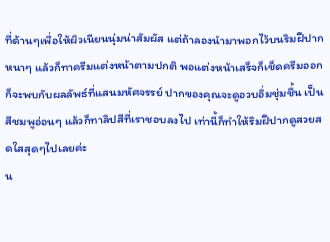ที่ด้านๆเพื่อให้ผิวเนียนนุ่มน่าสัมผัส แต่ถ้าลองนำมาพอกไว้บนริมฝีปากหนาๆ แล้วก็ทาครีมแต่งหน้าตามปกติ พอแต่งหน้าเสร็จก็เช็ดครีมออกก็จะพบกับผลลัพธ์ที่แสนมหัศจรรย์ ปากของคุณจะดูอวบอิ่มชุ่มชื้น เป็นสีชมพูอ่อนๆ แล้วก็ทาลิปสีที่เราชอบลงไป เท่านี้ก็ทำให้ริมฝีปากดูสวยสดใสสุดๆไปเลยค่ะ
น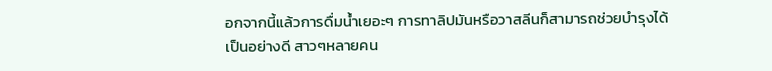อกจากนี้แล้วการดื่มน้ำเยอะๆ การทาลิปมันหรือวาสลีนก็สามารถช่วยบำรุงได้เป็นอย่างดี สาวๆหลายคน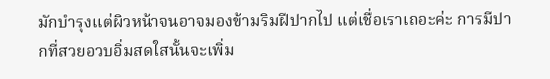มักบำรุงแต่ผิวหน้าจนอาจมองข้ามริมฝีปากไป แต่เชื่อเราเถอะค่ะ การมีปากที่สวยอวบอิ่มสดใสนั้นจะเพิ่ม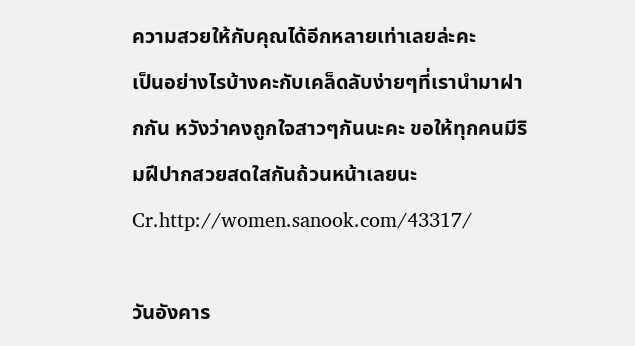ความสวยให้กับคุณได้อีกหลายเท่าเลยล่ะคะ
เป็นอย่างไรบ้างคะกับเคล็ดลับง่ายๆที่เรานำมาฝากกัน หวังว่าคงถูกใจสาวๆกันนะคะ ขอให้ทุกคนมีริมฝีปากสวยสดใสกันถ้วนหน้าเลยนะ
Cr.http://women.sanook.com/43317/

วันอังคาร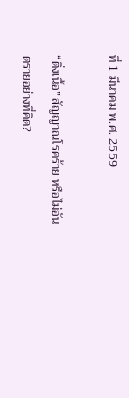ที่ 1 มีนาคม พ.ศ. 2559

“ติ่งเนื้อ” สัญญาณโรคร้าย หรือไม่อันตรายอย่างที่คิด?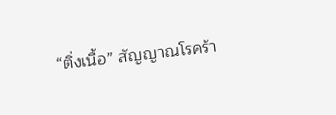“ติ่งเนื้อ” สัญญาณโรคร้า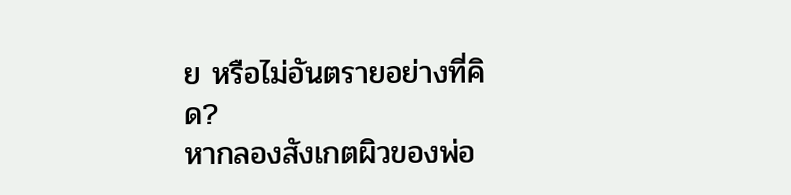ย หรือไม่อันตรายอย่างที่คิด?
หากลองสังเกตผิวของพ่อ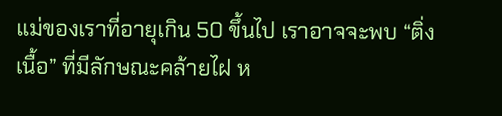แม่ของเราที่อายุเกิน 50 ขึ้นไป เราอาจจะพบ “ติ่งเนื้อ” ที่มีลักษณะคล้ายไฝ ห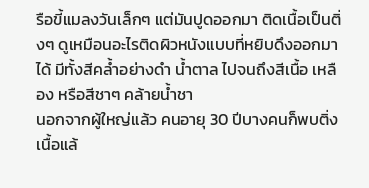รือขี้แมลงวันเล็กๆ แต่มันปูดออกมา ติดเนื้อเป็นติ่งๆ ดูเหมือนอะไรติดผิวหนังแบบที่หยิบดึงออกมาได้ มีทั้งสีคล้ำอย่างดำ น้ำตาล ไปจนถึงสีเนื้อ เหลือง หรือสีชาๆ คล้ายน้ำชา
นอกจากผู้ใหญ่แล้ว คนอายุ 30 ปีบางคนก็พบติ่งเนื้อแล้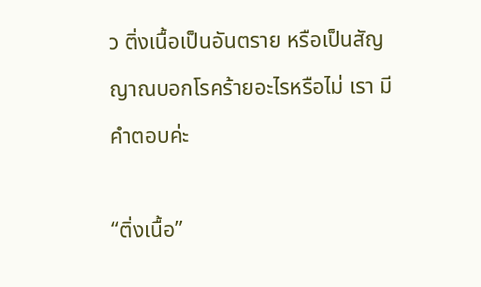ว ติ่งเนื้อเป็นอันตราย หรือเป็นสัญญาณบอกโรคร้ายอะไรหรือไม่ เรา มีคำตอบค่ะ

“ติ่งเนื้อ”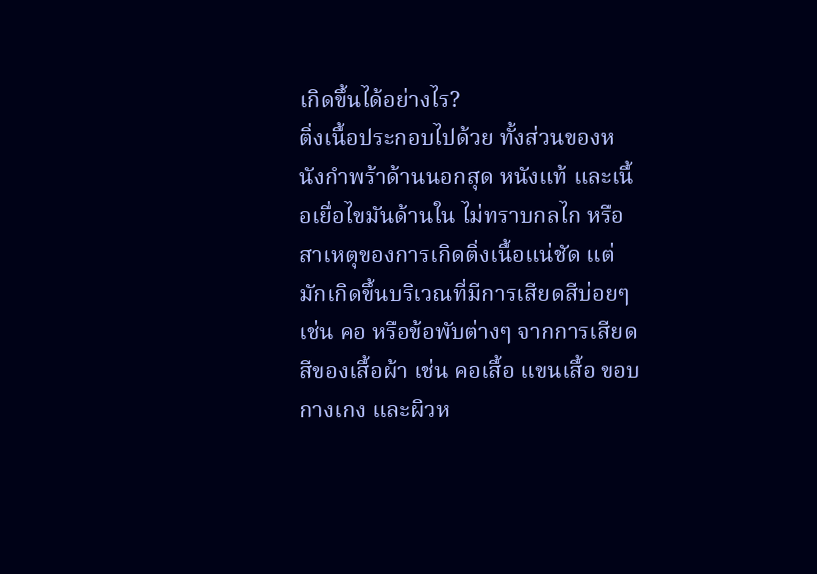เกิดขึ้นได้อย่างไร?
ติ่งเนื้อประกอบไปด้วย ทั้งส่วนของหนังกำพร้าด้านนอกสุด หนังแท้ และเนื้อเยื่อไขมันด้านใน ไม่ทราบกลไก หรือสาเหตุของการเกิดติ่งเนื้อแน่ชัด แต่มักเกิดขึ้นบริเวณที่มีการเสียดสีบ่อยๆ เช่น คอ หรือข้อพับต่างๆ จากการเสียดสีของเสื้อผ้า เช่น คอเสื้อ แขนเสื้อ ขอบกางเกง และผิวห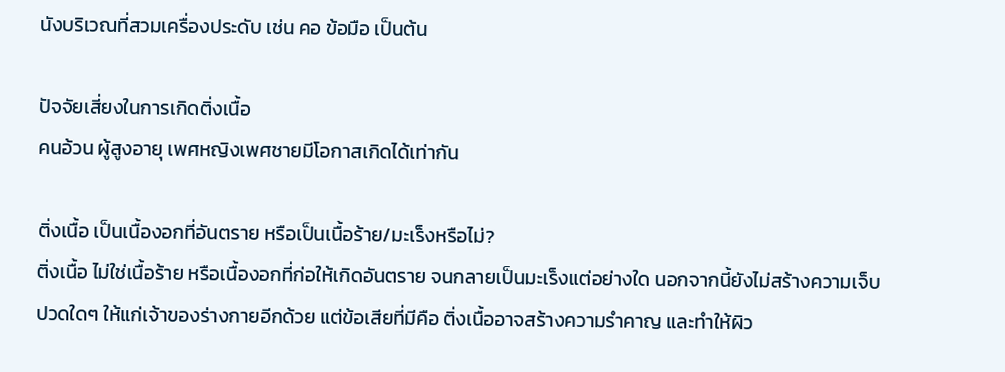นังบริเวณที่สวมเครื่องประดับ เช่น คอ ข้อมือ เป็นต้น

ปัจจัยเสี่ยงในการเกิดติ่งเนื้อ
คนอ้วน ผู้สูงอายุ เพศหญิงเพศชายมีโอกาสเกิดได้เท่ากัน

ติ่งเนื้อ เป็นเนื้องอกที่อันตราย หรือเป็นเนื้อร้าย/มะเร็งหรือไม่?
ติ่งเนื้อ ไม่ใช่เนื้อร้าย หรือเนื้องอกที่ก่อให้เกิดอันตราย จนกลายเป็นมะเร็งแต่อย่างใด นอกจากนี้ยังไม่สร้างความเจ็บปวดใดๆ ให้แก่เจ้าของร่างกายอีกด้วย แต่ข้อเสียที่มีคือ ติ่งเนื้ออาจสร้างความรำคาญ และทำให้ผิว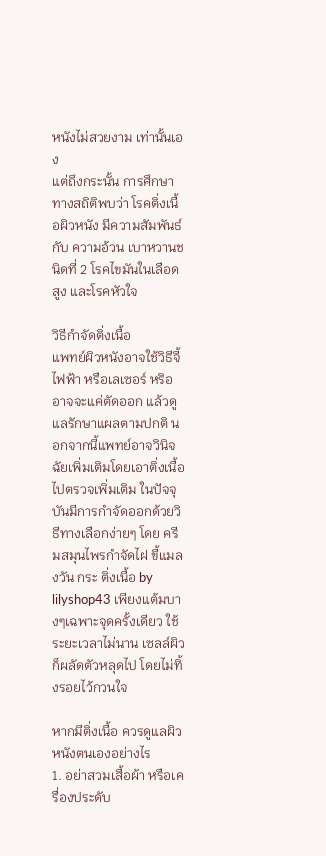หนังไม่สวยงาม เท่านั้นเอง
แต่ถึงกระนั้น การศึกษาทางสถิติพบว่า โรคติ่งเนื้อผิวหนัง มีความสัมพันธ์กับ ความอ้วน เบาหวานชนิดที่ 2 โรคไขมันในเลือดสูง และโรคหัวใจ

วิธีกำจัดติ่งเนื้อ
แพทย์ผิวหนังอาจใช้วิธีจี้ไฟฟ้า หรือเลเซอร์ หริออาจจะแค่ตัดออก แล้วดูแลรักษาแผลตามปกติ นอกจากนี้แพทย์อาจวินิจฉัยเพิ่มเติมโดยเอาติ่งเนื้อไปตรวจเพิ่มเติม ในปัจจุบันมีการกำจัดออกด้วยวิธีทางเลือกง่ายๆ โดย ครีมสมุนไพรกำจัดไฝ ขี้แมลงวัน กระ ติ่งเนื้อ by lilyshop43 เพียงแต้มบางๆเฉพาะจุดครั้งเดียว ใช้ระยะเวลาไม่นาน เซลล์ผิวก็ผลัดตัวหลุดไป โดยไม่ทิ้งรอยไว้กวนใจ

หากมีติ่งเนื้อ ควรดูแลผิวหนังตนเองอย่างไร
1. อย่าสวมเสื้อผ้า หรือเครื่องประดับ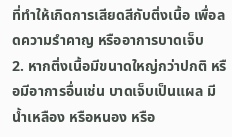ที่ทำให้เกิดการเสียดสีกับติ่งเนื้อ เพื่อลดความรำคาญ หรืออาการบาดเจ็บ
2. หากติ่งเนื้อมีขนาดใหญ่กว่าปกติ หรือมีอาการอื่นเช่น บาดเจ็บเป็นแผล มีน้ำเหลือง หรือหนอง หรือ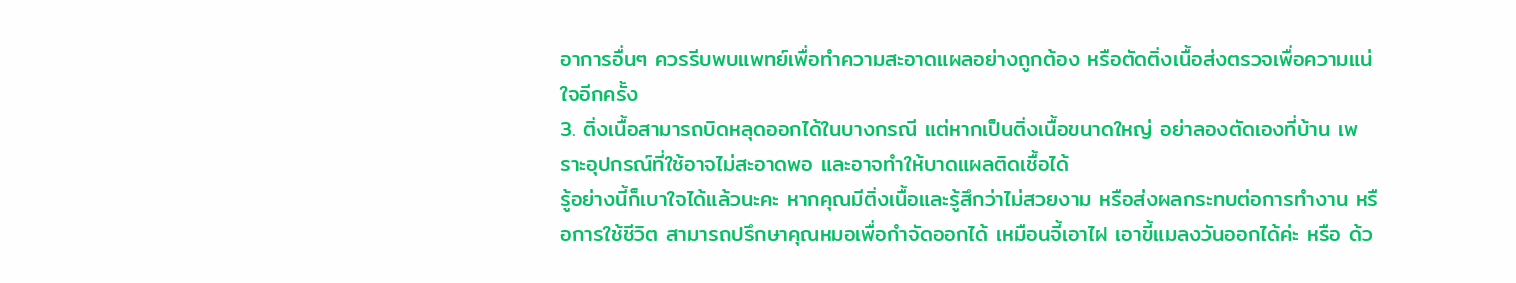อาการอื่นๆ ควรรีบพบแพทย์เพื่อทำความสะอาดแผลอย่างถูกต้อง หรือตัดติ่งเนื้อส่งตรวจเพื่อความแน่ใจอีกครั้ง
3. ติ่งเนื้อสามารถบิดหลุดออกได้ในบางกรณี แต่หากเป็นติ่งเนื้อขนาดใหญ่ อย่าลองตัดเองที่บ้าน เพราะอุปกรณ์ที่ใช้อาจไม่สะอาดพอ และอาจทำให้บาดแผลติดเชื้อได้
รู้อย่างนี้ก็เบาใจได้แล้วนะคะ หากคุณมีติ่งเนื้อและรู้สึกว่าไม่สวยงาม หรือส่งผลกระทบต่อการทำงาน หรือการใช้ชีวิต สามารถปรึกษาคุณหมอเพื่อกำจัดออกได้ เหมือนจี้เอาไฝ เอาขี้แมลงวันออกได้ค่ะ หรือ ด้ว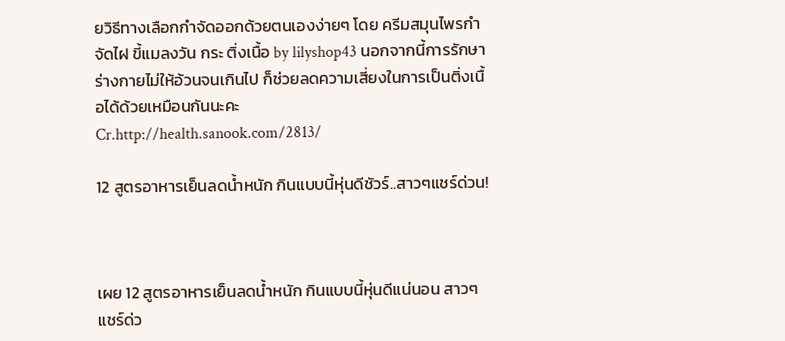ยวิธีทางเลือกกำจัดออกด้วยตนเองง่ายๆ โดย ครีมสมุนไพรกำจัดไฝ ขี้แมลงวัน กระ ติ่งเนื้อ by lilyshop43 นอกจากนี้การรักษาร่างกายไม่ให้อ้วนจนเกินไป ก็ช่วยลดความเสี่ยงในการเป็นติ่งเนื้อได้ด้วยเหมือนกันนะคะ
Cr.http://health.sanook.com/2813/

12 สูตรอาหารเย็นลดน้ำหนัก กินแบบนี้หุ่นดีชัวร์..สาวๆแชร์ด่วน!



เผย 12 สูตรอาหารเย็นลดน้ำหนัก กินแบบนี้หุ่นดีแน่นอน สาวๆแชร์ด่ว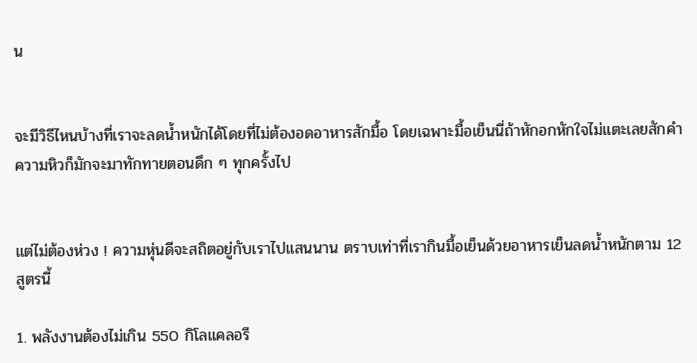น


จะมีวิธีไหนบ้างที่เราจะลดน้ำหนักได้โดยที่ไม่ต้องอดอาหารสักมื้อ โดยเฉพาะมื้อเย็นนี่ถ้าหักอกหักใจไม่แตะเลยสักคำ ความหิวก็มักจะมาทักทายตอนดึก ๆ ทุกครั้งไป


แต่ไม่ต้องห่วง ! ความหุ่นดีจะสถิตอยู่กับเราไปแสนนาน ตราบเท่าที่เรากินมื้อเย็นด้วยอาหารเย็นลดน้ำหนักตาม 12 สูตรนี้

1. พลังงานต้องไม่เกิน 550 กิโลแคลอรี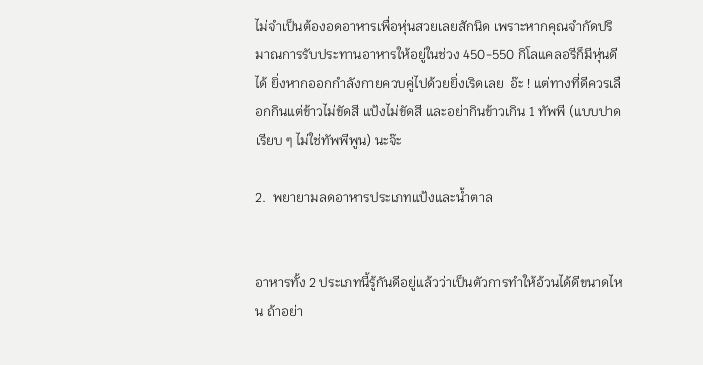ไม่จำเป็นต้องอดอาหารเพื่อหุ่นสวยเลยสักนิด เพราะหากคุณจำกัดปริมาณการรับประทานอาหารให้อยู่ในช่วง 450-550 กิโลแคลอรีก็มีหุ่นดีได้ ยิ่งหากออกกำลังกายควบคู่ไปด้วยยิ่งเริดเลย  อ๊ะ ! แต่ทางที่ดีควรเลือกกินแต่ข้าวไม่ขัดสี แป้งไม่ขัดสี และอย่ากินข้าวเกิน 1 ทัพพี (แบบปาดเรียบ ๆ ไม่ใช่ทัพพีพูน) นะจ๊ะ

2.  พยายามลดอาหารประเภทแป้งและน้ำตาล


อาหารทั้ง 2 ประเภทนี้รู้กันดีอยู่แล้วว่าเป็นตัวการทำให้อ้วนได้ดีขนาดไหน ถ้าอย่า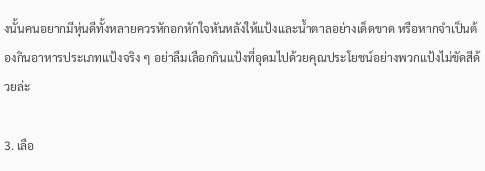งนั้นคนอยากมีหุ่นดีทั้งหลายควรหักอกหักใจหันหลังให้แป้งและน้ำตาลอย่างเด็ดขาด หรือหากจำเป็นต้องกินอาหารประเภทแป้งจริง ๆ อย่าลืมเลือกกินแป้งที่อุดมไปด้วยคุณประโยชน์อย่างพวกแป้งไม่ขัดสีด้วยล่ะ

3. เลือ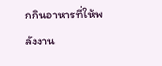กกินอาหารที่ให้พลังงาน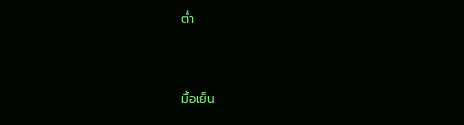ต่ำ


มื้อเย็น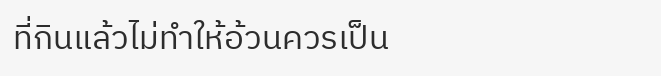ที่กินแล้วไม่ทำให้อ้วนควรเป็น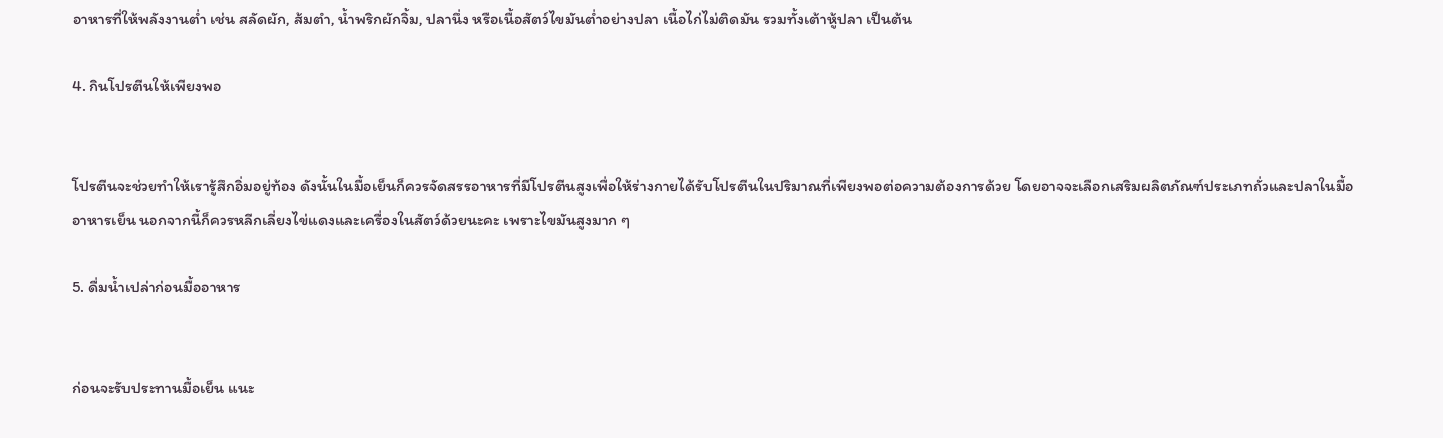อาหารที่ให้พลังงานต่ำ เช่น สลัดผัก, ส้มตำ, น้ำพริกผักจิ้ม, ปลานึ่ง หรือเนื้อสัตว์ไขมันต่ำอย่างปลา เนื้อไก่ไม่ติดมัน รวมทั้งเต้าหู้ปลา เป็นต้น

4. กินโปรตีนให้เพียงพอ


โปรตีนจะช่วยทำให้เรารู้สึกอิ่มอยู่ท้อง ดังนั้นในมื้อเย็นก็ควรจัดสรรอาหารที่มีโปรตีนสูงเพื่อให้ร่างกายได้รับโปรตีนในปริมาณที่เพียงพอต่อความต้องการด้วย โดยอาจจะเลือกเสริมผลิตภัณฑ์ประเภทถั่วและปลาในมื้ออาหารเย็น นอกจากนี้ก็ควรหลีกเลี่ยงไข่แดงและเครื่องในสัตว์ด้วยนะคะ เพราะไขมันสูงมาก ๆ

5. ดื่มน้ำเปล่าก่อนมื้ออาหาร


ก่อนจะรับประทานมื้อเย็น แนะ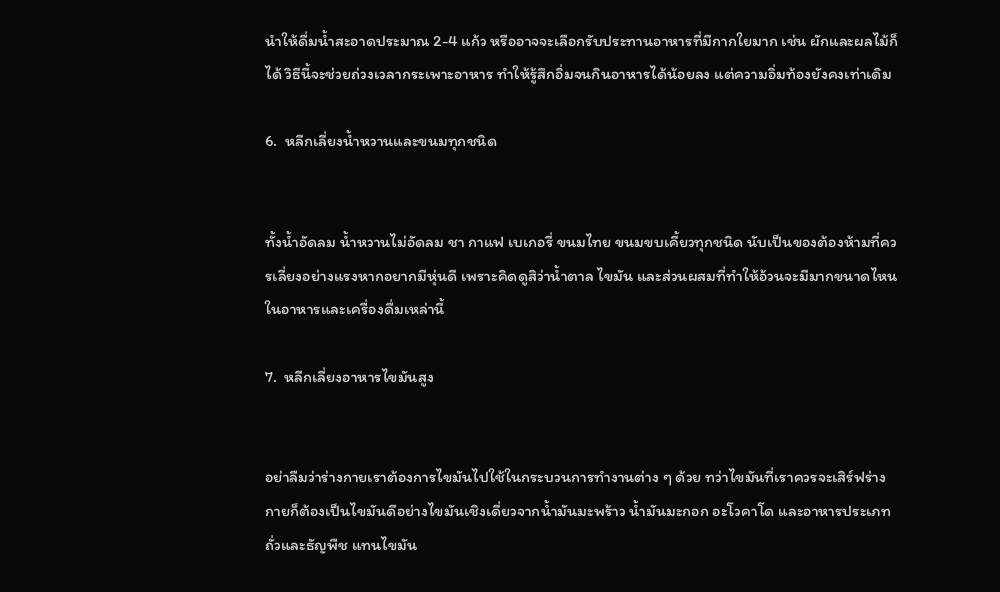นำให้ดื่มน้ำสะอาดประมาณ 2-4 แก้ว หรืออาจจะเลือกรับประทานอาหารที่มีกากใยมาก เช่น ผักและผลไม้ก็ได้ วิธีนี้จะช่วยถ่วงเวลากระเพาะอาหาร ทำให้รู้สึกอิ่มจนกินอาหารได้น้อยลง แต่ความอิ่มท้องยังคงเท่าเดิม

6.  หลีกเลี่ยงน้ำหวานและขนมทุกชนิด


ทั้งน้ำอัดลม น้ำหวานไม่อัดลม ชา กาแฟ เบเกอรี่ ขนมไทย ขนมขบเคี้ยวทุกชนิด นับเป็นของต้องห้ามที่ควรเลี่ยงอย่างแรงหากอยากมีหุ่นดี เพราะคิดดูสิว่าน้ำตาล ไขมัน และส่วนผสมที่ทำให้อ้วนจะมีมากขนาดไหนในอาหารและเครื่องดื่มเหล่านี้

7.  หลีกเลี่ยงอาหารไขมันสูง


อย่าลืมว่าร่างกายเราต้องการไขมันไปใช้ในกระบวนการทำงานต่าง ๆ ด้วย ทว่าไขมันที่เราควรจะเสิร์ฟร่างกายก็ต้องเป็นไขมันดีอย่างไขมันเชิงเดี่ยวจากน้ำมันมะพร้าว น้ำมันมะกอก อะโวคาโด และอาหารประเภทถั่วและธัญพืช แทนไขมัน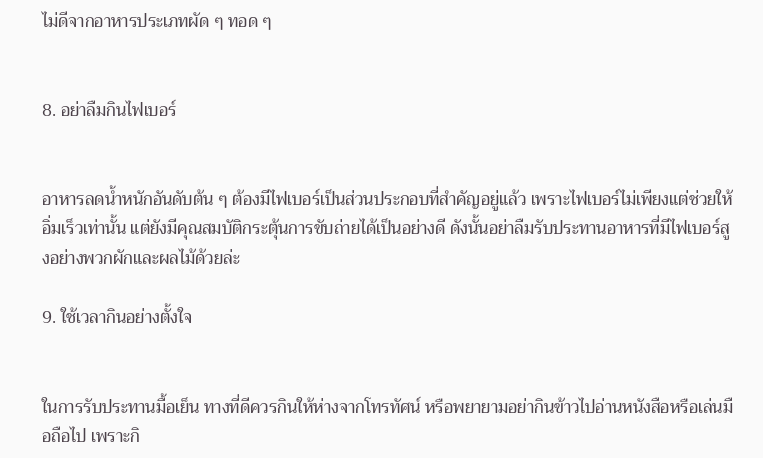ไม่ดีจากอาหารประเภทผัด ๆ ทอด ๆ


8. อย่าลืมกินไฟเบอร์


อาหารลดน้ำหนักอันดับต้น ๆ ต้องมีไฟเบอร์เป็นส่วนประกอบที่สำคัญอยู่แล้ว เพราะไฟเบอร์ไม่เพียงแต่ช่วยให้อิ่มเร็วเท่านั้น แต่ยังมีคุณสมบัติกระตุ้นการขับถ่ายได้เป็นอย่างดี ดังนั้นอย่าลืมรับประทานอาหารที่มีไฟเบอร์สูงอย่างพวกผักและผลไม้ด้วยล่ะ

9. ใช้เวลากินอย่างตั้งใจ


ในการรับประทานมื้อเย็น ทางที่ดีควรกินให้ห่างจากโทรทัศน์ หรือพยายามอย่ากินข้าวไปอ่านหนังสือหรือเล่นมือถือไป เพราะกิ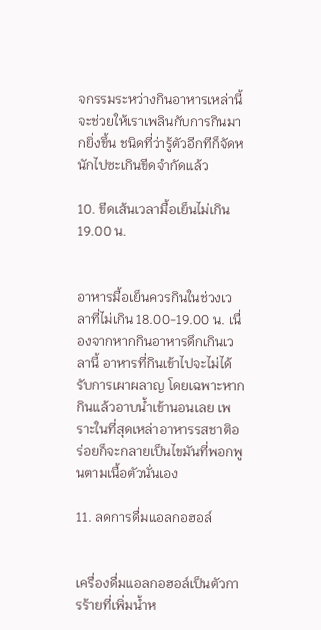จกรรมระหว่างกินอาหารเหล่านี้จะช่วยให้เราเพลินกับการกินมากยิ่งขึ้น ชนิดที่ว่ารู้ตัวอีกทีก็จัดหนักไปซะเกินขีดจำกัดแล้ว

10. ขีดเส้นเวลามื้อเย็นไม่เกิน 19.00 น.


อาหารมื้อเย็นควรกินในช่วงเวลาที่ไม่เกิน 18.00-19.00 น. เนื่องจากหากกินอาหารดึกเกินเวลานี้ อาหารที่กินเข้าไปจะไม่ได้รับการเผาผลาญ โดยเฉพาะหากกินแล้วอาบน้ำเข้านอนเลย เพราะในที่สุดเหล่าอาหารรสชาติอร่อยก็จะกลายเป็นไขมันที่พอกพูนตามเนื้อตัวนั่นเอง

11. ลดการดื่มแอลกอฮอล์


เครื่องดื่มแอลกอฮอล์เป็นตัวการร้ายที่เพิ่มน้ำห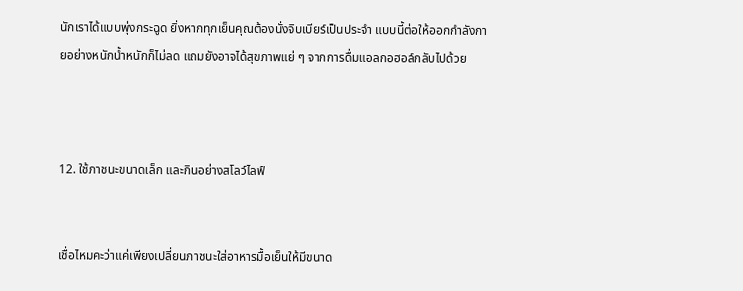นักเราได้แบบพุ่งกระฉูด ยิ่งหากทุกเย็นคุณต้องนั่งจิบเบียร์เป็นประจำ แบบนี้ต่อให้ออกกำลังกายอย่างหนักน้ำหนักก็ไม่ลด แถมยังอาจได้สุขภาพแย่ ๆ จากการดื่มแอลกอฮอล์กลับไปด้วย



12. ใช้ภาชนะขนาดเล็ก และกินอย่างสโลว์ไลฟ์


เชื่อไหมคะว่าแค่เพียงเปลี่ยนภาชนะใส่อาหารมื้อเย็นให้มีขนาด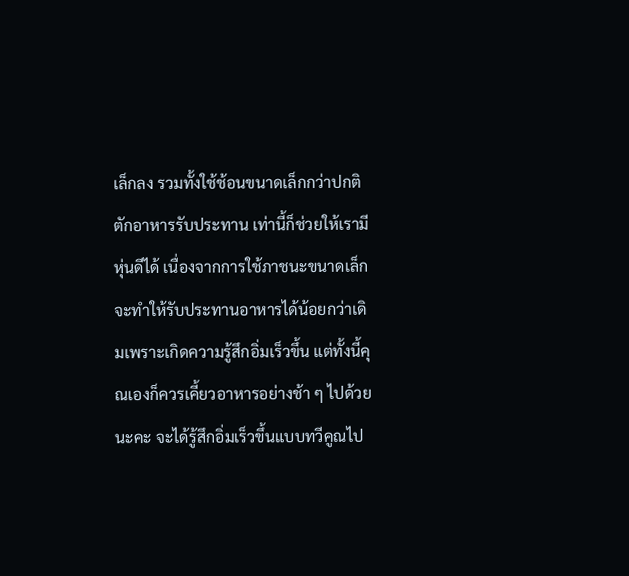เล็กลง รวมทั้งใช้ช้อนขนาดเล็กกว่าปกติตักอาหารรับประทาน เท่านี้ก็ช่วยให้เรามีหุ่นดีได้ เนื่องจากการใช้ภาชนะขนาดเล็กจะทำให้รับประทานอาหารได้น้อยกว่าเดิมเพราะเกิดความรู้สึกอิ่มเร็วขึ้น แต่ทั้งนี้คุณเองก็ควรเคี้ยวอาหารอย่างช้า ๆ ไปด้วยนะคะ จะได้รู้สึกอิ่มเร็วขึ้นแบบทวีคูณไป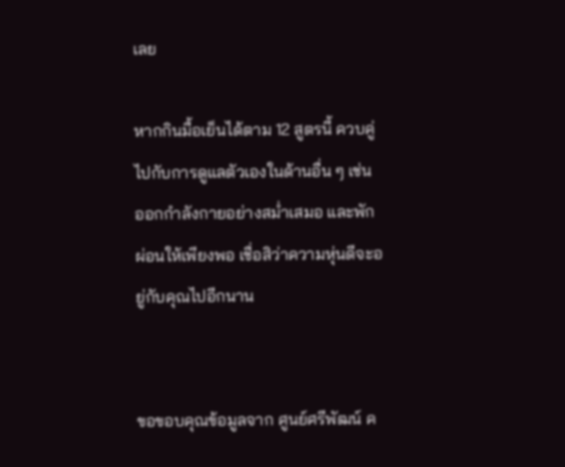เลย

หากกินมื้อเย็นได้ตาม 12 สูตรนี้ ควบคู่ไปกับการดูแลตัวเองในด้านอื่น ๆ เช่น ออกกำลังกายอย่างสม่ำเสมอ และพักผ่อนให้เพียงพอ เชื่อสิว่าความหุ่นดีจะอยู่กับคุณไปอีกนาน


ขอขอบคุณข้อมูลจาก ศูนย์ศรีพัฒน์ ค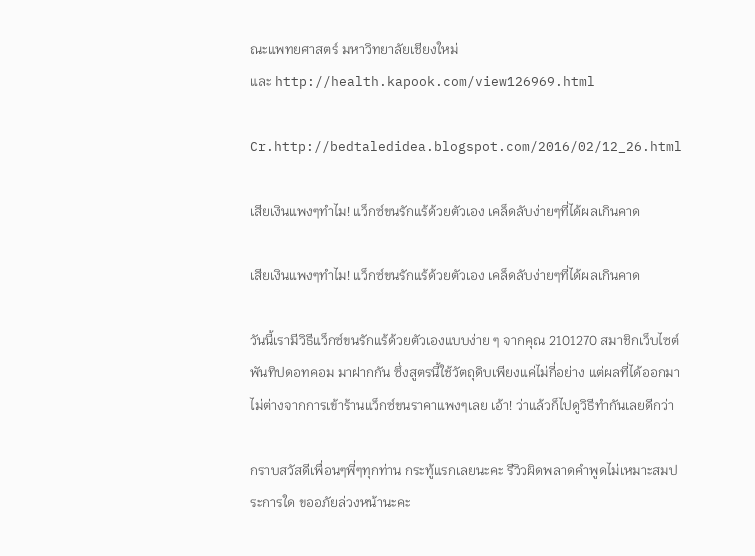ณะแพทยศาสตร์ มหาวิทยาลัยเชียงใหม่
และ http://health.kapook.com/view126969.html

Cr.http://bedtaledidea.blogspot.com/2016/02/12_26.html

เสียเงินแพงๆทำไม! แว็กซ์ขนรักแร้ด้วยตัวเอง เคล็ดลับง่ายๆที่ได้ผลเกินคาด

เสียเงินแพงๆทำไม! แว็กซ์ขนรักแร้ด้วยตัวเอง เคล็ดลับง่ายๆที่ได้ผลเกินคาด

วันนี้เรามีวิธีแว็กซ์ขนรักแร้ด้วยตัวเองแบบง่าย ๆ จากคุณ 2101270 สมาชิกเว็บไซต์พันทิปดอทคอม มาฝากกัน ซึ่งสูตรนี้ใช้วัตถุดิบเพียงแค่ไม่กี่อย่าง แต่ผลที่ได้ออกมาไม่ต่างจากการเข้าร้านแว็กซ์ขนราคาแพงๆเลย เอ้า! ว่าแล้วก็ไปดูวิธีทำกันเลยดีกว่า

กราบสวัสดีเพื่อนๆพี่ๆทุกท่าน กระทู้แรกเลยนะคะ รีวิวผิดพลาดคำพูดไม่เหมาะสมประการใด ขออภัยล่วงหน้านะคะ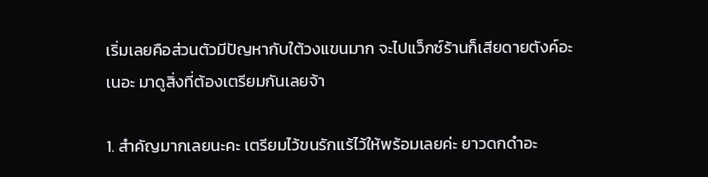เริ่มเลยคือส่วนตัวมีปัญหากับใต้วงแขนมาก จะไปแว็กซ์ร้านก็เสียดายตังค์อะเนอะ มาดูสิ่งที่ต้องเตรียมกันเลยจ้า

1. สำคัญมากเลยนะคะ เตรียมไว้ขนรักแร้ไว้ให้พร้อมเลยค่ะ ยาวดกดำอะ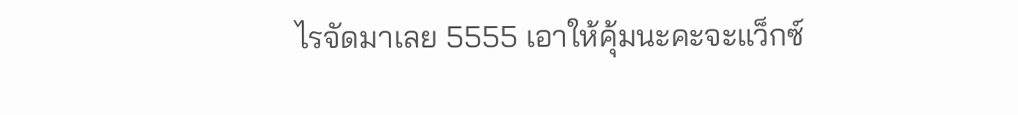ไรจัดมาเลย 5555 เอาให้คุ้มนะคะจะแว็กซ์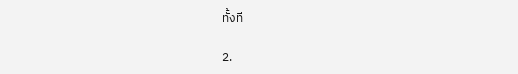ทั้งที

2.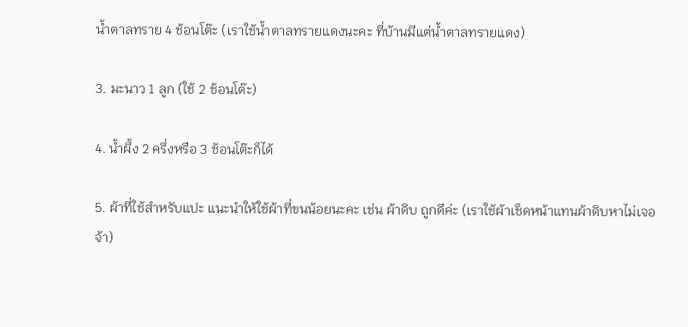น้ำตาลทราย 4 ช้อนโต๊ะ (เราใช้น้ำตาลทรายแดงนะคะ ที่บ้านมีแต่น้ำตาลทรายแดง)

3. มะนาว 1 ลูก (ใช้ 2 ช้อนโต๊ะ)

4. น้ำผึ้ง 2 ครึ่งหรือ 3 ช้อนโต๊ะก็ได้

5. ผ้าที่ใช้สำหรับแปะ แนะนำให้ใช้ผ้าที่ขนน้อยนะคะ เช่น ผ้าดิบ ถูกดีค่ะ (เราใช้ผ้าเช็ดหน้าแทนผ้าดิบหาไม่เจอจ้า)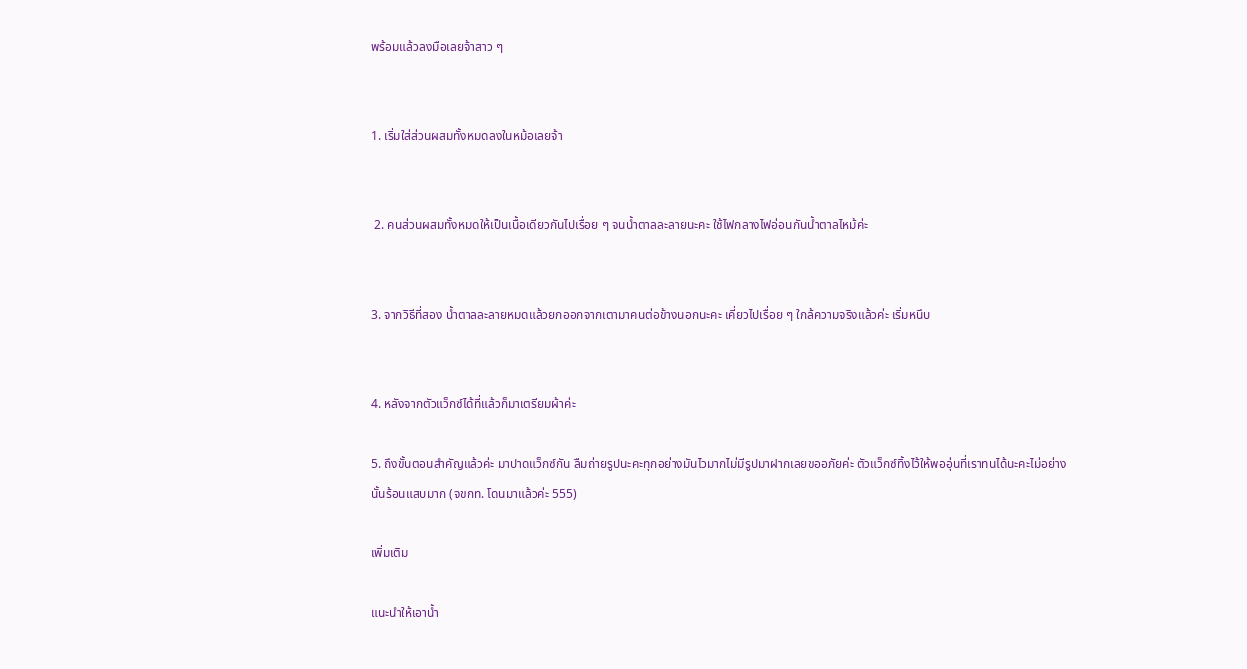พร้อมแล้วลงมือเลยจ้าสาว ๆ


1. เริ่มใส่ส่วนผสมทั้งหมดลงในหม้อเลยจ้า


 2. คนส่วนผสมทั้งหมดให้เป็นเนื้อเดียวกันไปเรื่อย ๆ จนน้ำตาลละลายนะคะ ใช้ไฟกลางไฟอ่อนกันน้ำตาลไหม้ค่ะ


3. จากวิธีที่สอง น้ำตาลละลายหมดแล้วยกออกจากเตามาคนต่อข้างนอกนะคะ เคี่ยวไปเรื่อย ๆ ใกล้ความจริงแล้วค่ะ เริ่มหนึบ


4. หลังจากตัวแว็กซ์ได้ที่แล้วก็มาเตรียมผ้าค่ะ

5. ถึงขั้นตอนสำคัญแล้วค่ะ มาปาดแว็กซ์กัน ลืมถ่ายรูปนะคะทุกอย่างมันไวมากไม่มีรูปมาฝากเลยขออภัยค่ะ ตัวแว็กซ์ทิ้งไว้ให้พออุ่นที่เราทนได้นะคะไม่อย่างนั้นร้อนแสบมาก (จขกท. โดนมาแล้วค่ะ 555)

เพิ่มเติม

แนะนำให้เอาน้ำ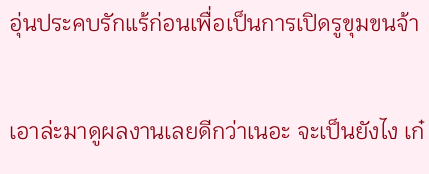อุ่นประคบรักแร้ก่อนเพื่อเป็นการเปิดรูขุมขนจ้า

เอาล่ะมาดูผลงานเลยดีกว่าเนอะ จะเป็นยังไง เก๋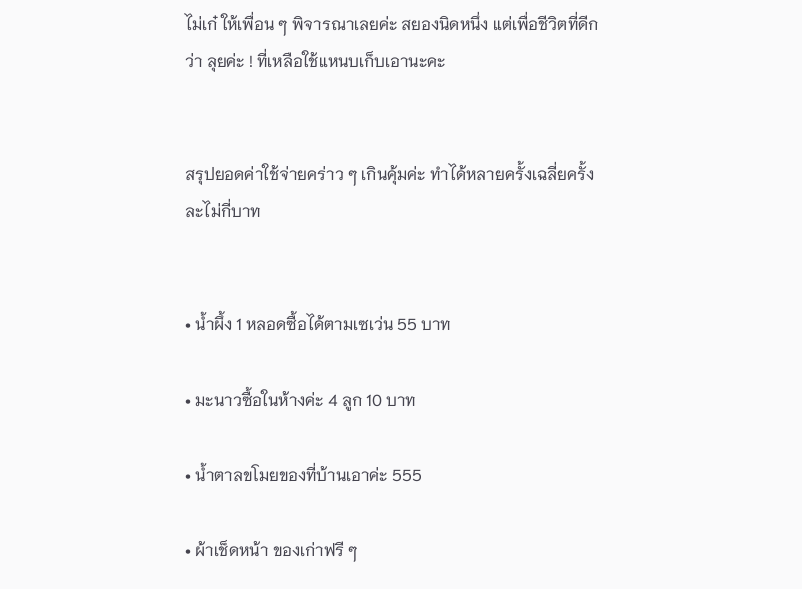ไม่เก๋ ให้เพื่อน ๆ พิจารณาเลยค่ะ สยองนิดหนึ่ง แต่เพื่อชีวิตที่ดีกว่า ลุยค่ะ ! ที่เหลือใช้แหนบเก็บเอานะคะ


สรุปยอดค่าใช้จ่ายคร่าว ๆ เกินคุ้มค่ะ ทำได้หลายครั้งเฉลี่ยครั้งละไม่กี่บาท


• น้ำผึ้ง 1 หลอดซื้อได้ตามเซเว่น 55 บาท

• มะนาวซื้อในห้างค่ะ 4 ลูก 10 บาท

• น้ำตาลขโมยของที่บ้านเอาค่ะ 555

• ผ้าเช็ดหน้า ของเก่าฟรี ๆ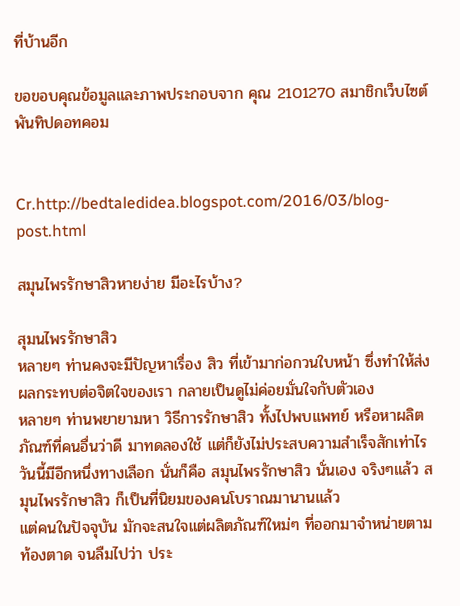ที่บ้านอีก

ขอขอบคุณข้อมูลและภาพประกอบจาก คุณ 2101270 สมาชิกเว็บไซต์พันทิปดอทคอม


Cr.http://bedtaledidea.blogspot.com/2016/03/blog-post.html

สมุนไพรรักษาสิวหายง่าย มีอะไรบ้าง?

สุมนไพรรักษาสิว
หลายๆ ท่านคงจะมีปัญหาเรื่อง สิว ที่เข้ามาก่อกวนใบหน้า ซึ่งทำให้ส่งผลกระทบต่อจิตใจของเรา กลายเป็นดูไม่ค่อยมั่นใจกับตัวเอง
หลายๆ ท่านพยายามหา วิธีการรักษาสิว ทั้งไปพบแพทย์ หรือหาผลิตภัณฑ์ที่คนอื่นว่าดี มาทดลองใช้ แต่ก็ยังไม่ประสบความสำเร็จสักเท่าไร
วันนี้มีอีกหนึ่งทางเลือก นั่นก็คือ สมุนไพรรักษาสิว นั่นเอง จริงๆแล้ว สมุนไพรรักษาสิว ก็เป็นที่นิยมของคนโบราณมานานแล้ว
แต่คนในปัจจุบัน มักจะสนใจแต่ผลิตภัณฑ์ใหม่ๆ ที่ออกมาจำหน่ายตามท้องตาด จนลืมไปว่า ประ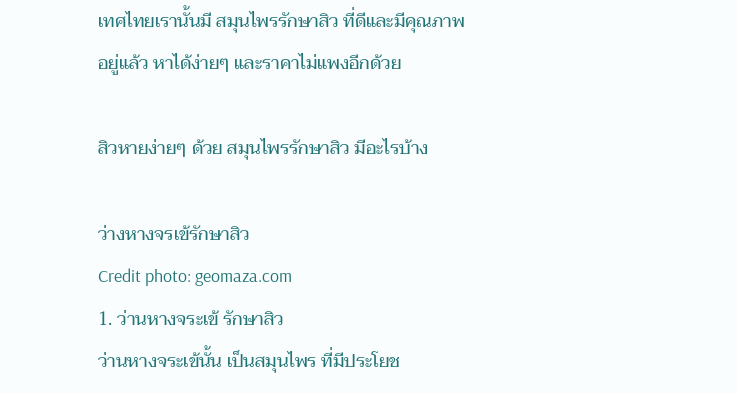เทศไทยเรานั้นมี สมุนไพรรักษาสิว ที่ดีและมีคุณภาพอยู่แล้ว หาได้ง่ายๆ และราคาไม่แพงอีกด้วย

สิวหายง่ายๆ ด้วย สมุนไพรรักษาสิว มีอะไรบ้าง

ว่างหางจรเข้รักษาสิว
Credit photo: geomaza.com
1. ว่านหางจระเข้ รักษาสิว
ว่านหางจระเข้นั้น เป็นสมุนไพร ที่มีประโยช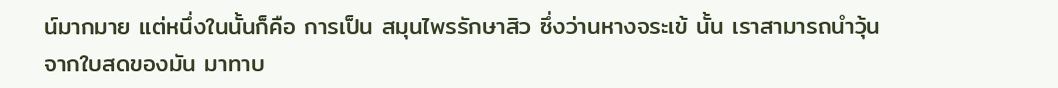น์มากมาย แต่หนึ่งในนั้นก็คือ การเป็น สมุนไพรรักษาสิว ซึ่งว่านหางจระเข้ นั้น เราสามารถนำวุ้นจากใบสดของมัน มาทาบ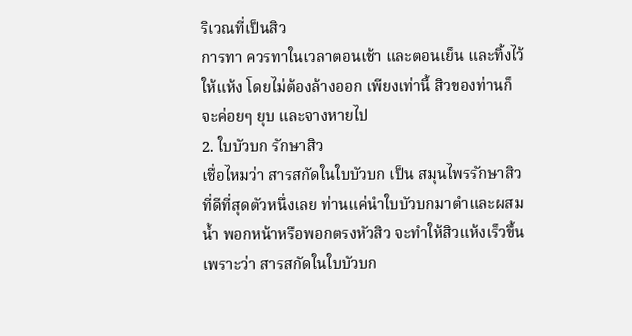ริเวณที่เป็นสิว
การทา ควรทาในเวลาตอนเช้า และตอนเย็น และทิ้งไว้ให้แห้ง โดยไม่ต้องล้างออก เพียงเท่านี้ สิวของท่านก็จะค่อยๆ ยุบ และจางหายไป
2. ใบบัวบก รักษาสิว
เชื่อไหมว่า สารสกัดในใบบัวบก เป็น สมุนไพรรักษาสิว ที่ดีที่สุดตัวหนึ่งเลย ท่านแค่นำใบบัวบกมาตำและผสมน้ำ พอกหน้าหรือพอกตรงหัวสิว จะทำให้สิวแห้งเร็วขึ้น
เพราะว่า สารสกัดในใบบัวบก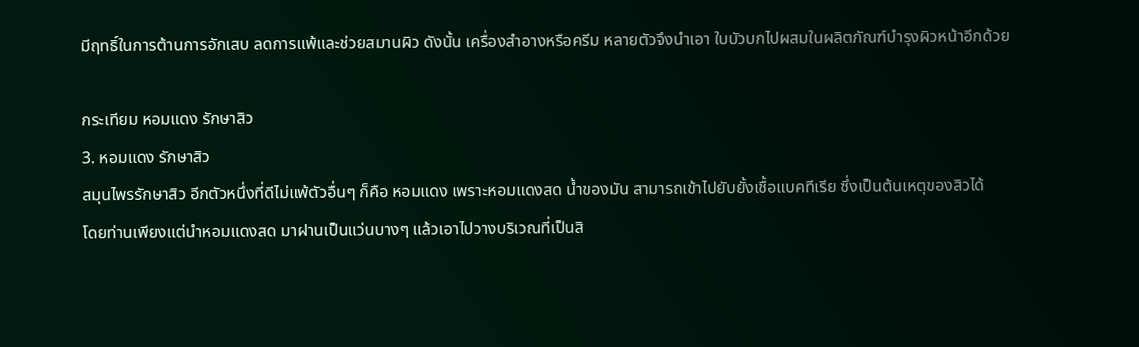มีฤทธิ์ในการต้านการอักเสบ ลดการแพ้และช่วยสมานผิว ดังนั้น เครื่องสำอางหรือครีม หลายตัวจึงนำเอา ใบบัวบกไปผสมในผลิตภัณฑ์บำรุงผิวหน้าอีกด้วย

กระเทียม หอมแดง รักษาสิว
3. หอมแดง รักษาสิว
สมุนไพรรักษาสิว อีกตัวหนึ่งที่ดีไม่แพ้ตัวอื่นๆ ก็คือ หอมแดง เพราะหอมแดงสด น้ำของมัน สามารถเข้าไปยับยั้งเชื้อแบคทีเรีย ซึ่งเป็นต้นเหตุของสิวได้
โดยท่านเพียงแต่นำหอมแดงสด มาฝานเป็นแว่นบางๆ แล้วเอาไปวางบริเวณที่เป็นสิ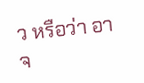ว หรือว่า อาจ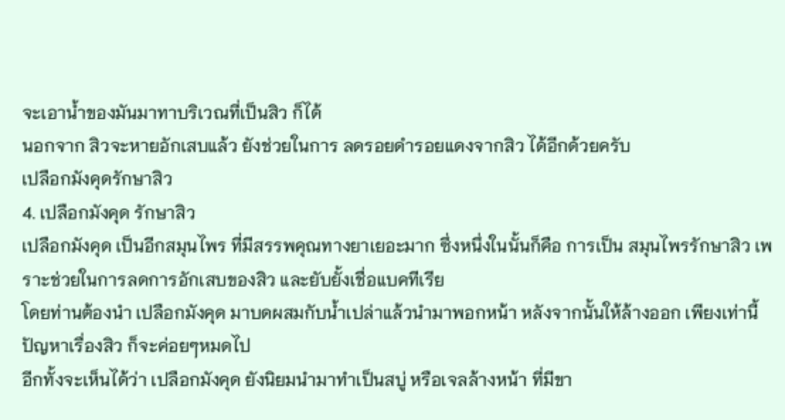จะเอาน้ำของมันมาทาบริเวณที่เป็นสิว ก็ได้
นอกจาก สิวจะหายอักเสบแล้ว ยังช่วยในการ ลดรอยดำรอยแดงจากสิว ได้อีกด้วยครับ
เปลือกมังคุดรักษาสิว
4. เปลือกมังคุด รักษาสิว
เปลือกมังคุด เป็นอีกสมุนไพร ที่มีสรรพคุณทางยาเยอะมาก ซึ่งหนึ่งในนั้นก็คือ การเป็น สมุนไพรรักษาสิว เพราะช่วยในการลดการอักเสบของสิว และยับยั้งเชื่อแบคทีเรีย
โดยท่านต้องนำ เปลือกมังคุด มาบดผสมกับน้ำเปล่าแล้วนำมาพอกหน้า หลังจากนั้นให้ล้างออก เพียงเท่านี้ปัญหาเรื่องสิว ก็จะค่อยๆหมดไป
อีกทั้งจะเห็นได้ว่า เปลือกมังคุด ยังนิยมนำมาทำเป็นสบู่ หรือเจลล้างหน้า ที่มีขา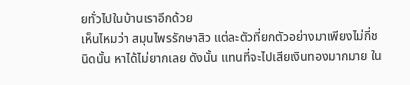ยทั่วไปในบ้านเราอีกด้วย
เห็นไหมว่า สมุนไพรรักษาสิว แต่ละตัวที่ยกตัวอย่างมาเพียงไม่กี่ชนิดนั้น หาได้ไม่ยากเลย ดังนั้น แทนที่จะไปเสียเงินทองมากมาย ใน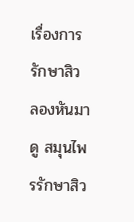เรื่องการรักษาสิว
ลองหันมาดู สมุนไพรรักษาสิว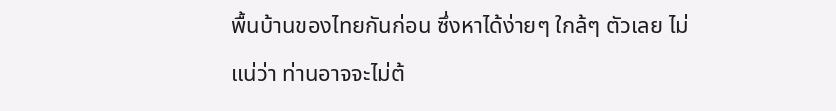พื้นบ้านของไทยกันก่อน ซึ่งหาได้ง่ายๆ ใกล้ๆ ตัวเลย ไม่แน่ว่า ท่านอาจจะไม่ต้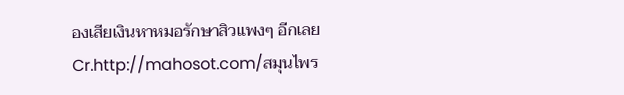องเสียเงินหาหมอรักษาสิวแพงๆ อีกเลย
Cr.http://mahosot.com/สมุนไพร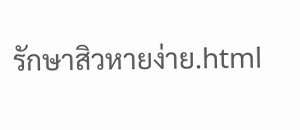รักษาสิวหายง่าย.html